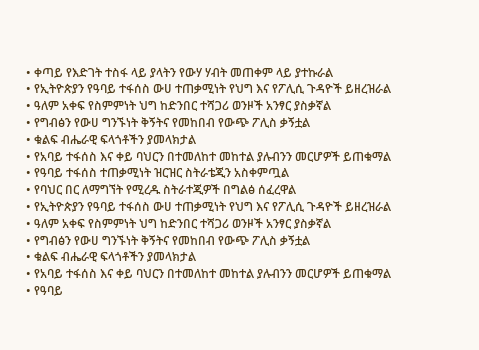• ቀጣይ የእድገት ተስፋ ላይ ያላትን የውሃ ሃብት መጠቀም ላይ ያተኩራል
• የኢትዮጵያን የዓባይ ተፋሰስ ውሀ ተጠቃሚነት የህግ እና የፖሊሲ ጉዳዮች ይዘረዝራል
• ዓለም አቀፍ የስምምነት ህግ ከድንበር ተሻጋሪ ወንዞች አንፃር ያስቃኛል
• የግብፅን የውሀ ግንኙነት ቅኝትና የመከበብ የውጭ ፖሊስ ቃኝቷል
• ቁልፍ ብሔራዊ ፍላጎቶችን ያመላክታል
• የአባይ ተፋሰስ እና ቀይ ባህርን በተመለከተ መከተል ያሉብንን መርሆዎች ይጠቁማል
• የዓባይ ተፋሰስ ተጠቃሚነት ዝርዝር ስትራቴጂን አስቀምጧል
• የባህር በር ለማግኘት የሚረዱ ስትራተጂዎች በግልፅ ሰፈረዋል
• የኢትዮጵያን የዓባይ ተፋሰስ ውሀ ተጠቃሚነት የህግ እና የፖሊሲ ጉዳዮች ይዘረዝራል
• ዓለም አቀፍ የስምምነት ህግ ከድንበር ተሻጋሪ ወንዞች አንፃር ያስቃኛል
• የግብፅን የውሀ ግንኙነት ቅኝትና የመከበብ የውጭ ፖሊስ ቃኝቷል
• ቁልፍ ብሔራዊ ፍላጎቶችን ያመላክታል
• የአባይ ተፋሰስ እና ቀይ ባህርን በተመለከተ መከተል ያሉብንን መርሆዎች ይጠቁማል
• የዓባይ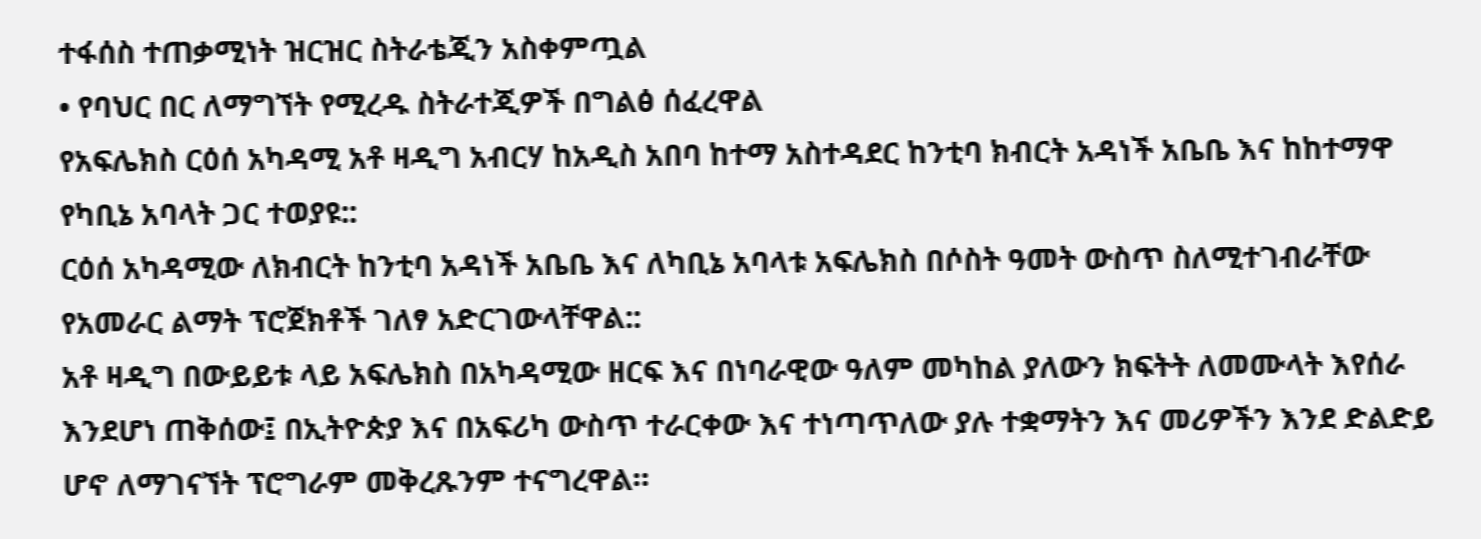ተፋሰስ ተጠቃሚነት ዝርዝር ስትራቴጂን አስቀምጧል
• የባህር በር ለማግኘት የሚረዱ ስትራተጂዎች በግልፅ ሰፈረዋል
የአፍሌክስ ርዕሰ አካዳሚ አቶ ዛዲግ አብርሃ ከአዲስ አበባ ከተማ አስተዳደር ከንቲባ ክብርት አዳነች አቤቤ እና ከከተማዋ የካቢኔ አባላት ጋር ተወያዩ::
ርዕሰ አካዳሚው ለክብርት ከንቲባ አዳነች አቤቤ እና ለካቢኔ አባላቱ አፍሌክስ በሶስት ዓመት ውስጥ ስለሚተገብራቸው የአመራር ልማት ፕሮጀክቶች ገለፃ አድርገውላቸዋል::
አቶ ዛዲግ በውይይቱ ላይ አፍሌክስ በአካዳሚው ዘርፍ እና በነባራዊው ዓለም መካከል ያለውን ክፍትት ለመሙላት እየሰራ እንደሆነ ጠቅሰው፤ በኢትዮጵያ እና በአፍሪካ ውስጥ ተራርቀው እና ተነጣጥለው ያሉ ተቋማትን እና መሪዎችን እንደ ድልድይ ሆኖ ለማገናኘት ፕሮግራም መቅረጹንም ተናግረዋል።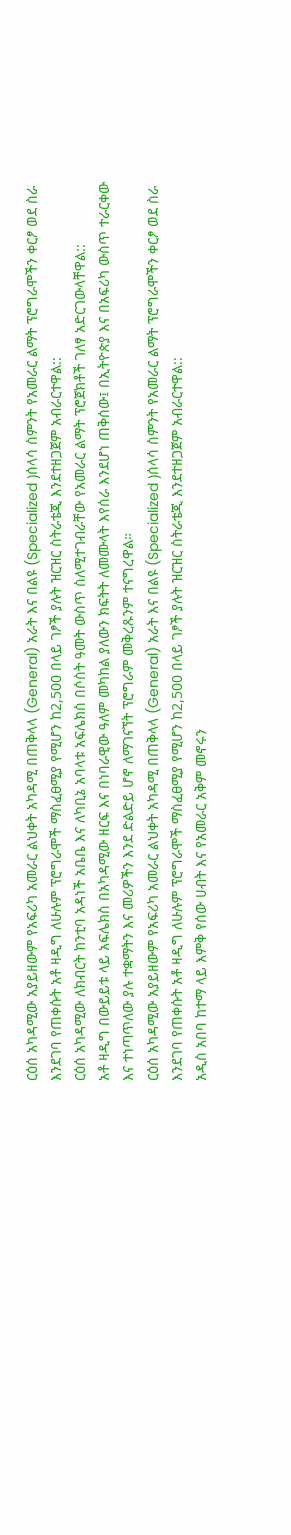ርዕሰ አካዳሚው አያይዘውም የአፍሪካ አመራር ልህቀት አካዳሚ በጠቅላላ (General) አራት እና በልዩ (Specialized )ሰላሳ ስምንት የአመራር ልማት ፕሮግራሞችን ቀርፆ ወደ ስራ እንደገባ የጠቀሱት አቶ ዛዲግ ለሁሉም ፕሮግራሞች ማስፈፀሚያ የሚሆን ከ2,500 በላይ ገፆች ያሉት ዝርዝር ስትራቴጂ እንደተዘጋጀም አብራርተዋል::
ርዕሰ አካዳሚው ለክብርት ከንቲባ አዳነች አቤቤ እና ለካቢኔ አባላቱ አፍሌክስ በሶስት ዓመት ውስጥ ስለሚተገብራቸው የአመራር ልማት ፕሮጀክቶች ገለፃ አድርገውላቸዋል::
አቶ ዛዲግ በውይይቱ ላይ አፍሌክስ በአካዳሚው ዘርፍ እና በነባራዊው ዓለም መካከል ያለውን ክፍትት ለመሙላት እየሰራ እንደሆነ ጠቅሰው፤ በኢትዮጵያ እና በአፍሪካ ውስጥ ተራርቀው እና ተነጣጥለው ያሉ ተቋማትን እና መሪዎችን እንደ ድልድይ ሆኖ ለማገናኘት ፕሮግራም መቅረጹንም ተናግረዋል።
ርዕሰ አካዳሚው አያይዘውም የአፍሪካ አመራር ልህቀት አካዳሚ በጠቅላላ (General) አራት እና በልዩ (Specialized )ሰላሳ ስምንት የአመራር ልማት ፕሮግራሞችን ቀርፆ ወደ ስራ እንደገባ የጠቀሱት አቶ ዛዲግ ለሁሉም ፕሮግራሞች ማስፈፀሚያ የሚሆን ከ2,500 በላይ ገፆች ያሉት ዝርዝር ስትራቴጂ እንደተዘጋጀም አብራርተዋል::
አዲስ አበባ ከተማ ላይ እምቅ የሰው ሀብት እና የአመራር አቅም መኖሩን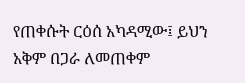የጠቀሱት ርዕሰ አካዳሚው፤ ይህን አቅም በጋራ ለመጠቀም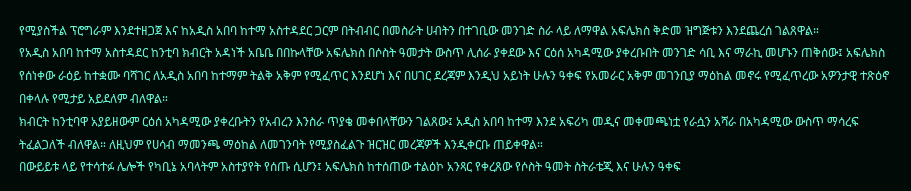የሚያስችል ፕሮግራም እንደተዘጋጀ እና ከአዲስ አበባ ከተማ አስተዳደር ጋርም በትብብር በመስራት ሀብትን በተገቢው መንገድ ስራ ላይ ለማዋል አፍሌክስ ቅድመ ዝግጅቱን እንደጨረሰ ገልጸዋል።
የአዲስ አበባ ከተማ አስተዳደር ከንቲባ ክብርት አዳነች አቤቤ በበኩላቸው አፍሌክስ በሶስት ዓመታት ውስጥ ሊሰራ ያቀደው እና ርዕሰ አካዳሚው ያቀረቡበት መንገድ ሳቢ እና ማራኪ መሆኑን ጠቅሰው፤ አፍሌክስ የሰነቀው ራዕይ ከተቋሙ ባሻገር ለአዲስ አበባ ከተማም ትልቅ አቅም የሚፈጥር እንደሆነ እና በሀገር ደረጃም እንዲህ አይነት ሁሉን ዓቀፍ የአመራር አቅም መገንቢያ ማዕከል መኖሩ የሚፈጥረው አዎንታዊ ተጽዕኖ በቀላሉ የሚታይ አይደለም ብለዋል።
ክብርት ከንቲባዋ አያይዘውም ርዕሰ አካዳሚው ያቀረቡትን የአብረን እንስራ ጥያቄ መቀበላቸውን ገልጸው፤ አዲስ አበባ ከተማ እንደ አፍሪካ መዲና መቀመጫነቷ የራሷን አሻራ በአካዳሚው ውስጥ ማሳረፍ ትፈልጋለች ብለዋል። ለዚህም የሀሳብ ማመንጫ ማዕከል ለመገንባት የሚያስፈልጉ ዝርዝር መረጃዎች እንዲቀርቡ ጠይቀዋል።
በውይይቱ ላይ የተሳተፉ ሌሎች የካቢኔ አባላትም አስተያየት የሰጡ ሲሆን፤ አፍሌክስ ከተሰጠው ተልዕኮ አንጻር የቀረጸው የሶስት ዓመት ስትራቴጂ እና ሁሉን ዓቀፍ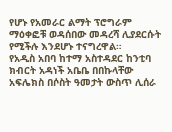የሆኑ የአመራር ልማት ፕሮግራም ማዕቀፎቹ ወዳሰበው መዳረሻ ሊያደርሱት የሚችሉ እንደሆኑ ተናግረዋል።
የአዲስ አበባ ከተማ አስተዳደር ከንቲባ ክብርት አዳነች አቤቤ በበኩላቸው አፍሌክስ በሶስት ዓመታት ውስጥ ሊሰራ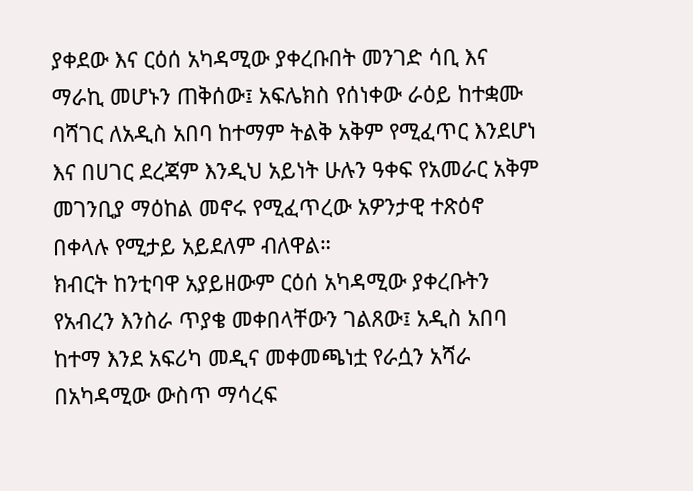ያቀደው እና ርዕሰ አካዳሚው ያቀረቡበት መንገድ ሳቢ እና ማራኪ መሆኑን ጠቅሰው፤ አፍሌክስ የሰነቀው ራዕይ ከተቋሙ ባሻገር ለአዲስ አበባ ከተማም ትልቅ አቅም የሚፈጥር እንደሆነ እና በሀገር ደረጃም እንዲህ አይነት ሁሉን ዓቀፍ የአመራር አቅም መገንቢያ ማዕከል መኖሩ የሚፈጥረው አዎንታዊ ተጽዕኖ በቀላሉ የሚታይ አይደለም ብለዋል።
ክብርት ከንቲባዋ አያይዘውም ርዕሰ አካዳሚው ያቀረቡትን የአብረን እንስራ ጥያቄ መቀበላቸውን ገልጸው፤ አዲስ አበባ ከተማ እንደ አፍሪካ መዲና መቀመጫነቷ የራሷን አሻራ በአካዳሚው ውስጥ ማሳረፍ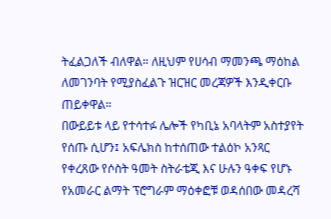ትፈልጋለች ብለዋል። ለዚህም የሀሳብ ማመንጫ ማዕከል ለመገንባት የሚያስፈልጉ ዝርዝር መረጃዎች እንዲቀርቡ ጠይቀዋል።
በውይይቱ ላይ የተሳተፉ ሌሎች የካቢኔ አባላትም አስተያየት የሰጡ ሲሆን፤ አፍሌክስ ከተሰጠው ተልዕኮ አንጻር የቀረጸው የሶስት ዓመት ስትራቴጂ እና ሁሉን ዓቀፍ የሆኑ የአመራር ልማት ፕሮግራም ማዕቀፎቹ ወዳሰበው መዳረሻ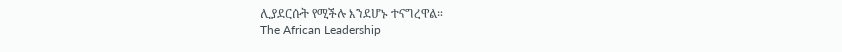ሊያደርሱት የሚችሉ እንደሆኑ ተናግረዋል።
The African Leadership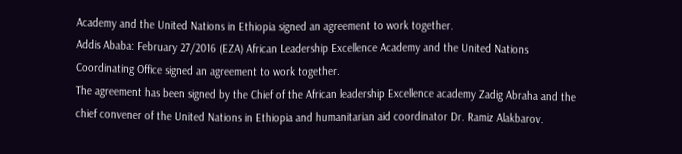Academy and the United Nations in Ethiopia signed an agreement to work together.
Addis Ababa: February 27/2016 (EZA) African Leadership Excellence Academy and the United Nations Coordinating Office signed an agreement to work together.
The agreement has been signed by the Chief of the African leadership Excellence academy Zadig Abraha and the chief convener of the United Nations in Ethiopia and humanitarian aid coordinator Dr. Ramiz Alakbarov.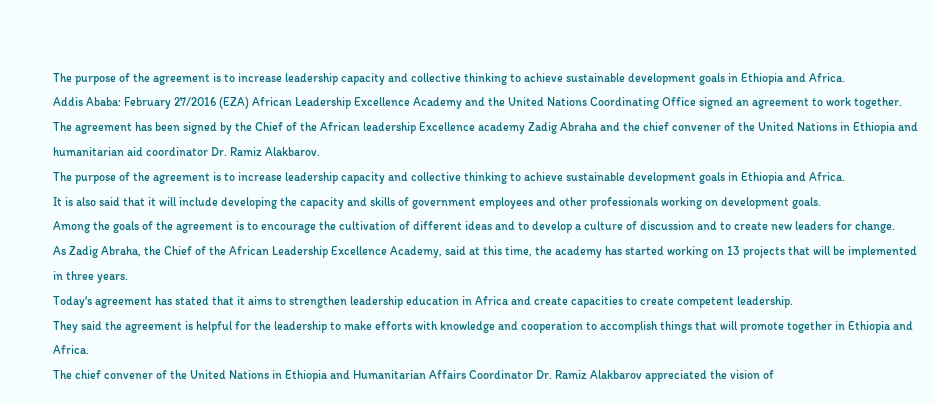The purpose of the agreement is to increase leadership capacity and collective thinking to achieve sustainable development goals in Ethiopia and Africa.
Addis Ababa: February 27/2016 (EZA) African Leadership Excellence Academy and the United Nations Coordinating Office signed an agreement to work together.
The agreement has been signed by the Chief of the African leadership Excellence academy Zadig Abraha and the chief convener of the United Nations in Ethiopia and humanitarian aid coordinator Dr. Ramiz Alakbarov.
The purpose of the agreement is to increase leadership capacity and collective thinking to achieve sustainable development goals in Ethiopia and Africa.
It is also said that it will include developing the capacity and skills of government employees and other professionals working on development goals.
Among the goals of the agreement is to encourage the cultivation of different ideas and to develop a culture of discussion and to create new leaders for change.
As Zadig Abraha, the Chief of the African Leadership Excellence Academy, said at this time, the academy has started working on 13 projects that will be implemented in three years.
Today's agreement has stated that it aims to strengthen leadership education in Africa and create capacities to create competent leadership.
They said the agreement is helpful for the leadership to make efforts with knowledge and cooperation to accomplish things that will promote together in Ethiopia and Africa.
The chief convener of the United Nations in Ethiopia and Humanitarian Affairs Coordinator Dr. Ramiz Alakbarov appreciated the vision of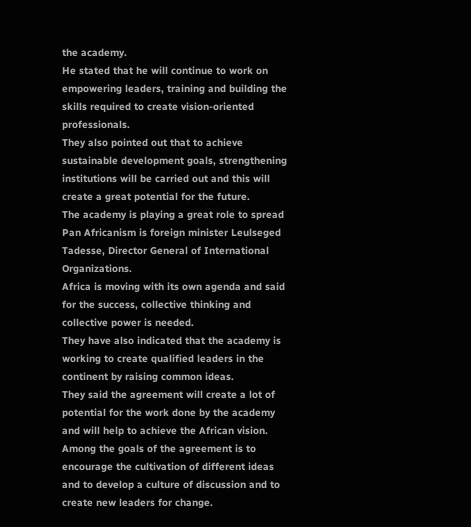the academy.
He stated that he will continue to work on empowering leaders, training and building the skills required to create vision-oriented professionals.
They also pointed out that to achieve sustainable development goals, strengthening institutions will be carried out and this will create a great potential for the future.
The academy is playing a great role to spread Pan Africanism is foreign minister Leulseged Tadesse, Director General of International Organizations.
Africa is moving with its own agenda and said for the success, collective thinking and collective power is needed.
They have also indicated that the academy is working to create qualified leaders in the continent by raising common ideas.
They said the agreement will create a lot of potential for the work done by the academy and will help to achieve the African vision.
Among the goals of the agreement is to encourage the cultivation of different ideas and to develop a culture of discussion and to create new leaders for change.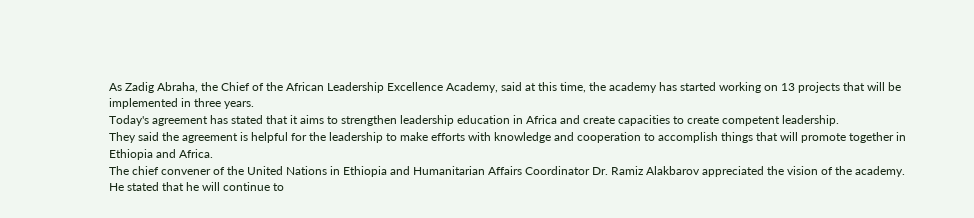As Zadig Abraha, the Chief of the African Leadership Excellence Academy, said at this time, the academy has started working on 13 projects that will be implemented in three years.
Today's agreement has stated that it aims to strengthen leadership education in Africa and create capacities to create competent leadership.
They said the agreement is helpful for the leadership to make efforts with knowledge and cooperation to accomplish things that will promote together in Ethiopia and Africa.
The chief convener of the United Nations in Ethiopia and Humanitarian Affairs Coordinator Dr. Ramiz Alakbarov appreciated the vision of the academy.
He stated that he will continue to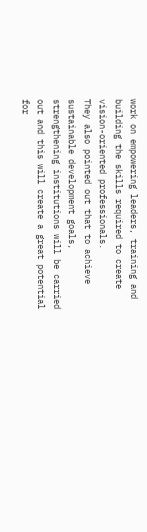work on empowering leaders, training and building the skills required to create vision-oriented professionals.
They also pointed out that to achieve sustainable development goals, strengthening institutions will be carried out and this will create a great potential for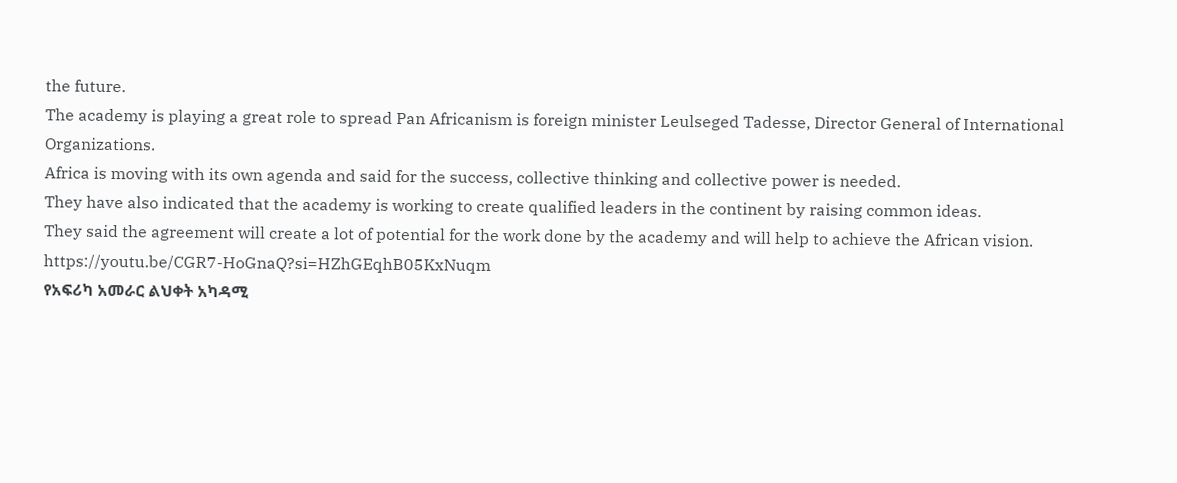the future.
The academy is playing a great role to spread Pan Africanism is foreign minister Leulseged Tadesse, Director General of International Organizations.
Africa is moving with its own agenda and said for the success, collective thinking and collective power is needed.
They have also indicated that the academy is working to create qualified leaders in the continent by raising common ideas.
They said the agreement will create a lot of potential for the work done by the academy and will help to achieve the African vision.
https://youtu.be/CGR7-HoGnaQ?si=HZhGEqhB05KxNuqm
የአፍሪካ አመራር ልህቀት አካዳሚ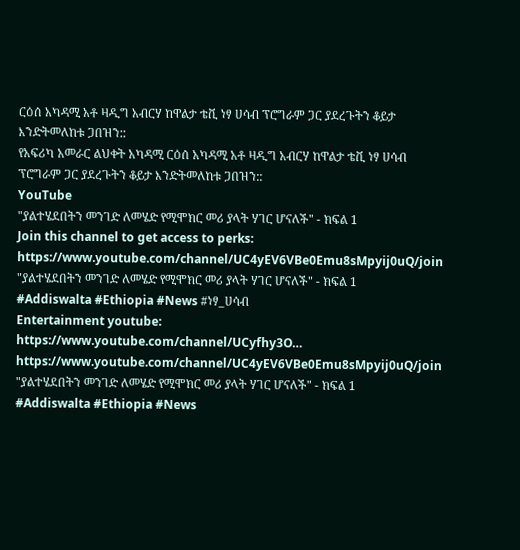ርዕሰ አካዳሚ አቶ ዛዲግ አብርሃ ከዋልታ ቴቪ ነፃ ሀሳብ ፕሮግራም ጋር ያደረጉትን ቆይታ እንድትመለከቱ ጋበዝን::
የአፍሪካ አመራር ልህቀት አካዳሚ ርዕሰ አካዳሚ አቶ ዛዲግ አብርሃ ከዋልታ ቴቪ ነፃ ሀሳብ ፕሮግራም ጋር ያደረጉትን ቆይታ እንድትመለከቱ ጋበዝን::
YouTube
"ያልተሄደበትን መንገድ ለመሄድ የሚሞክር መሪ ያላት ሃገር ሆናለች" - ክፍል 1
Join this channel to get access to perks:
https://www.youtube.com/channel/UC4yEV6VBe0Emu8sMpyij0uQ/join
"ያልተሄደበትን መንገድ ለመሄድ የሚሞክር መሪ ያላት ሃገር ሆናለች" - ክፍል 1
#Addiswalta #Ethiopia #News #ነፃ_ሀሳብ
Entertainment youtube: https://www.youtube.com/channel/UCyfhy3O…
https://www.youtube.com/channel/UC4yEV6VBe0Emu8sMpyij0uQ/join
"ያልተሄደበትን መንገድ ለመሄድ የሚሞክር መሪ ያላት ሃገር ሆናለች" - ክፍል 1
#Addiswalta #Ethiopia #News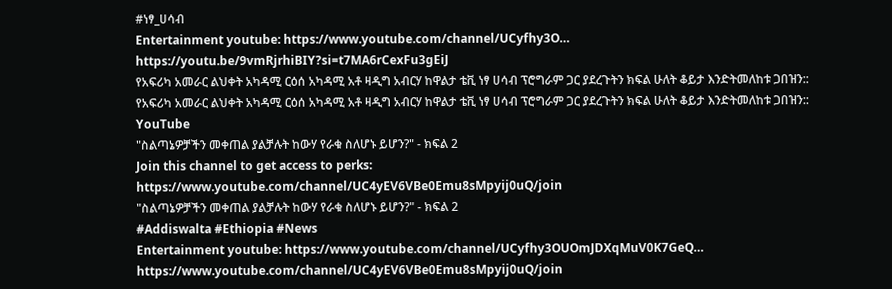#ነፃ_ሀሳብ
Entertainment youtube: https://www.youtube.com/channel/UCyfhy3O…
https://youtu.be/9vmRjrhiBIY?si=t7MA6rCexFu3gEiJ
የአፍሪካ አመራር ልህቀት አካዳሚ ርዕሰ አካዳሚ አቶ ዛዲግ አብርሃ ከዋልታ ቴቪ ነፃ ሀሳብ ፕሮግራም ጋር ያደረጉትን ክፍል ሁለት ቆይታ እንድትመለከቱ ጋበዝን::
የአፍሪካ አመራር ልህቀት አካዳሚ ርዕሰ አካዳሚ አቶ ዛዲግ አብርሃ ከዋልታ ቴቪ ነፃ ሀሳብ ፕሮግራም ጋር ያደረጉትን ክፍል ሁለት ቆይታ እንድትመለከቱ ጋበዝን::
YouTube
"ስልጣኔዎቻችን መቀጠል ያልቻሉት ከውሃ የራቁ ስለሆኑ ይሆን?" - ክፍል 2
Join this channel to get access to perks:
https://www.youtube.com/channel/UC4yEV6VBe0Emu8sMpyij0uQ/join
"ስልጣኔዎቻችን መቀጠል ያልቻሉት ከውሃ የራቁ ስለሆኑ ይሆን?" - ክፍል 2
#Addiswalta #Ethiopia #News
Entertainment youtube: https://www.youtube.com/channel/UCyfhy3OUOmJDXqMuV0K7GeQ…
https://www.youtube.com/channel/UC4yEV6VBe0Emu8sMpyij0uQ/join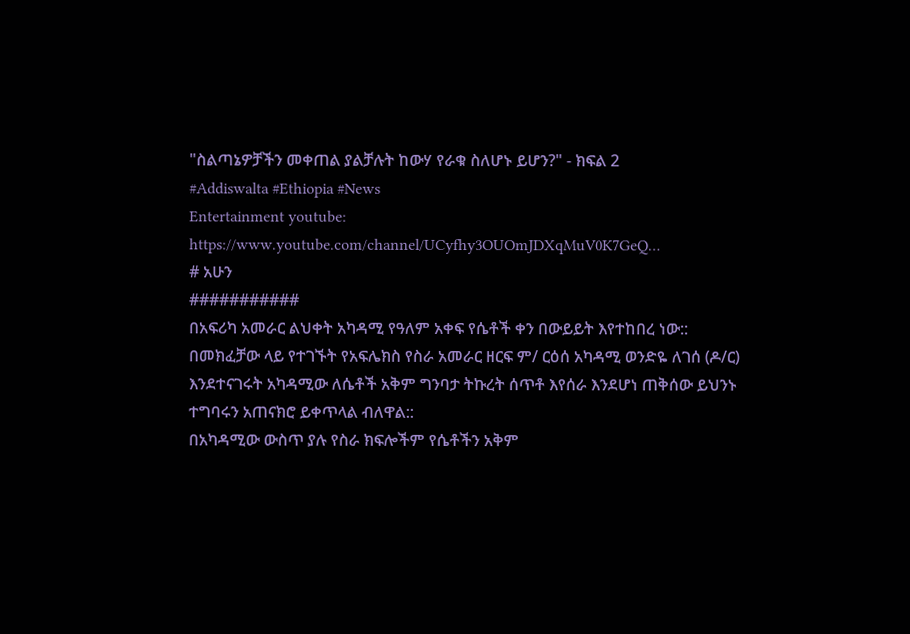"ስልጣኔዎቻችን መቀጠል ያልቻሉት ከውሃ የራቁ ስለሆኑ ይሆን?" - ክፍል 2
#Addiswalta #Ethiopia #News
Entertainment youtube: https://www.youtube.com/channel/UCyfhy3OUOmJDXqMuV0K7GeQ…
# አሁን
###########
በአፍሪካ አመራር ልህቀት አካዳሚ የዓለም አቀፍ የሴቶች ቀን በውይይት እየተከበረ ነው::
በመክፈቻው ላይ የተገኙት የአፍሌክስ የስራ አመራር ዘርፍ ም/ ርዕሰ አካዳሚ ወንድዬ ለገሰ (ዶ/ር) እንደተናገሩት አካዳሚው ለሴቶች አቅም ግንባታ ትኩረት ሰጥቶ እየሰራ እንደሆነ ጠቅሰው ይህንኑ ተግባሩን አጠናክሮ ይቀጥላል ብለዋል::
በአካዳሚው ውስጥ ያሉ የስራ ክፍሎችም የሴቶችን አቅም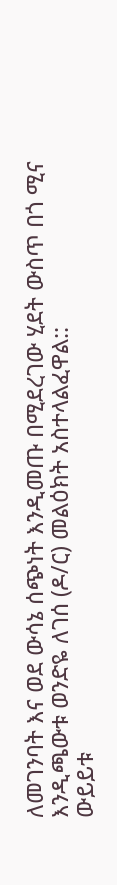ለመገንባት እና ወደ ውሳኔ ሰጭነት እንዲመጡ በሚደረገው ሂደት ውስጥ በጎ ሚና እንዲጫውቱ ወንድዬ ለገሰ (ዶ/ር) መልዕክት አስተላልፈዋል::
ውይይቱ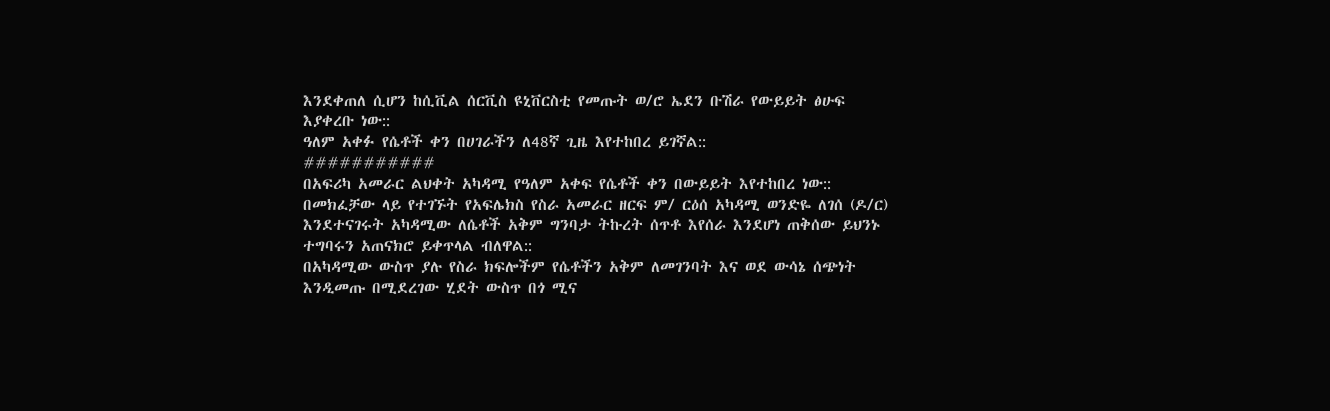እንደቀጠለ ሲሆን ከሲቪል ሰርቪስ ዩኒቨርስቲ የመጡት ወ/ሮ ኤደን ቡሽራ የውይይት ፅሁፍ እያቀረቡ ነው::
ዓለም አቀፉ የሴቶች ቀን በሀገራችን ለ48ኛ ጊዜ እየተከበረ ይገኛል::
###########
በአፍሪካ አመራር ልህቀት አካዳሚ የዓለም አቀፍ የሴቶች ቀን በውይይት እየተከበረ ነው::
በመክፈቻው ላይ የተገኙት የአፍሌክስ የስራ አመራር ዘርፍ ም/ ርዕሰ አካዳሚ ወንድዬ ለገሰ (ዶ/ር) እንደተናገሩት አካዳሚው ለሴቶች አቅም ግንባታ ትኩረት ሰጥቶ እየሰራ እንደሆነ ጠቅሰው ይህንኑ ተግባሩን አጠናክሮ ይቀጥላል ብለዋል::
በአካዳሚው ውስጥ ያሉ የስራ ክፍሎችም የሴቶችን አቅም ለመገንባት እና ወደ ውሳኔ ሰጭነት እንዲመጡ በሚደረገው ሂደት ውስጥ በጎ ሚና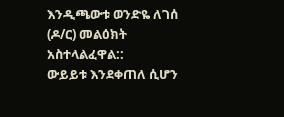እንዲጫውቱ ወንድዬ ለገሰ (ዶ/ር) መልዕክት አስተላልፈዋል::
ውይይቱ እንደቀጠለ ሲሆን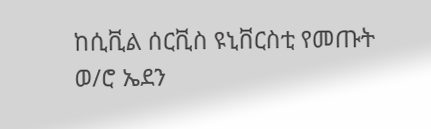ከሲቪል ሰርቪስ ዩኒቨርስቲ የመጡት ወ/ሮ ኤደን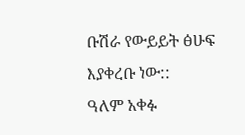ቡሽራ የውይይት ፅሁፍ እያቀረቡ ነው::
ዓለም አቀፉ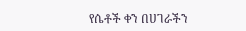የሴቶች ቀን በሀገራችን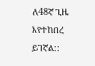ለ48ኛ ጊዜ እየተከበረ ይገኛል::